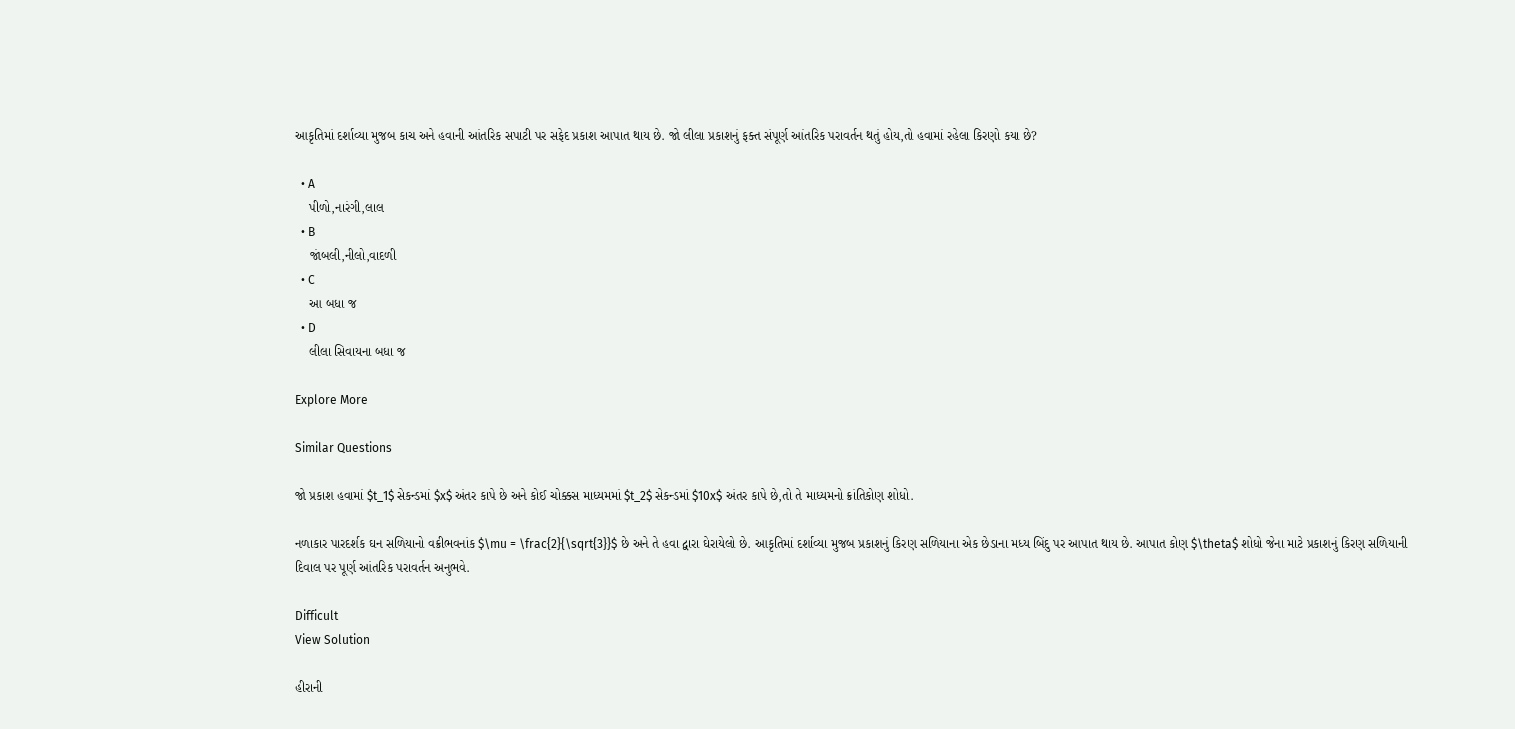આકૃતિમાં દર્શાવ્યા મુજબ કાચ અને હવાની આંતરિક સપાટી પર સફેદ પ્રકાશ આપાત થાય છે. જો લીલા પ્રકાશનું ફક્ત સંપૂર્ણ આંતરિક પરાવર્તન થતું હોય,તો હવામાં રહેલા કિરણો કયા છે?

  • A
    પીળો,નારંગી,લાલ
  • B
    જાંબલી,નીલો,વાદળી
  • C
    આ બધા જ
  • D
    લીલા સિવાયના બધા જ

Explore More

Similar Questions

જો પ્રકાશ હવામાં $t_1$ સેકન્ડમાં $x$ અંતર કાપે છે અને કોઈ ચોક્કસ માધ્યમમાં $t_2$ સેકન્ડમાં $10x$ અંતર કાપે છે,તો તે માધ્યમનો ક્રાંતિકોણ શોધો.

નળાકાર પારદર્શક ઘન સળિયાનો વક્રીભવનાંક $\mu = \frac{2}{\sqrt{3}}$ છે અને તે હવા દ્વારા ઘેરાયેલો છે. આકૃતિમાં દર્શાવ્યા મુજબ પ્રકાશનું કિરણ સળિયાના એક છેડાના મધ્ય બિંદુ પર આપાત થાય છે. આપાત કોણ $\theta$ શોધો જેના માટે પ્રકાશનું કિરણ સળિયાની દિવાલ પર પૂર્ણ આંતરિક પરાવર્તન અનુભવે.

Difficult
View Solution

હીરાની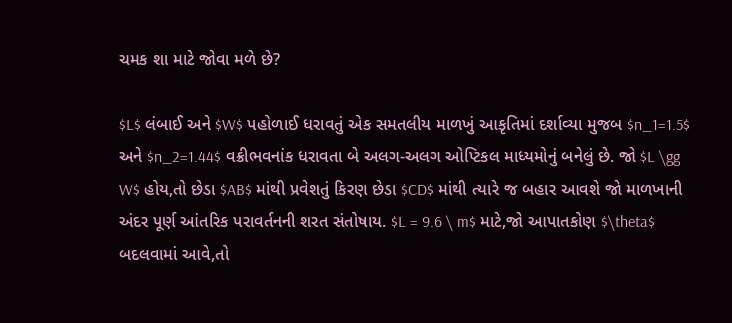ચમક શા માટે જોવા મળે છે?

$L$ લંબાઈ અને $W$ પહોળાઈ ધરાવતું એક સમતલીય માળખું આકૃતિમાં દર્શાવ્યા મુજબ $n_1=1.5$ અને $n_2=1.44$ વક્રીભવનાંક ધરાવતા બે અલગ-અલગ ઓપ્ટિકલ માધ્યમોનું બનેલું છે. જો $L \gg W$ હોય,તો છેડા $AB$ માંથી પ્રવેશતું કિરણ છેડા $CD$ માંથી ત્યારે જ બહાર આવશે જો માળખાની અંદર પૂર્ણ આંતરિક પરાવર્તનની શરત સંતોષાય. $L = 9.6 \ m$ માટે,જો આપાતકોણ $\theta$ બદલવામાં આવે,તો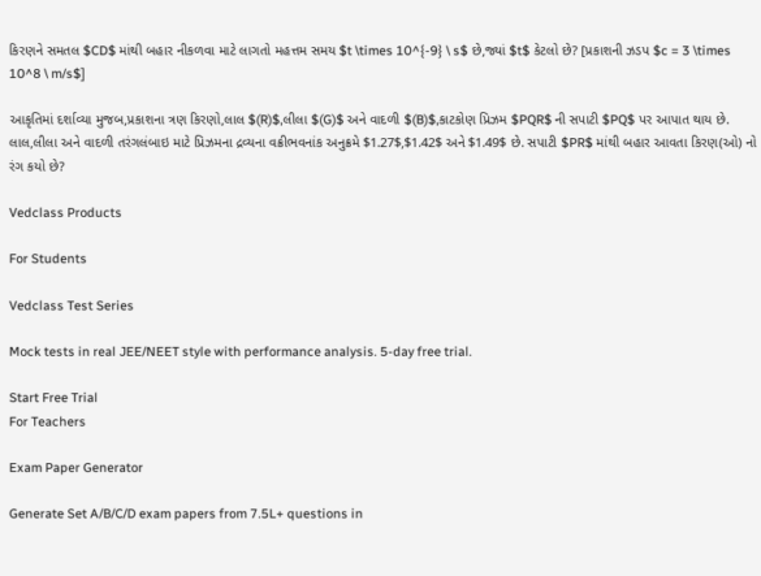કિરણને સમતલ $CD$ માંથી બહાર નીકળવા માટે લાગતો મહત્તમ સમય $t \times 10^{-9} \ s$ છે,જ્યાં $t$ કેટલો છે? [પ્રકાશની ઝડપ $c = 3 \times 10^8 \ m/s$]

આકૃતિમાં દર્શાવ્યા મુજબ,પ્રકાશના ત્રણ કિરણો,લાલ $(R)$,લીલા $(G)$ અને વાદળી $(B)$,કાટકોણ પ્રિઝમ $PQR$ ની સપાટી $PQ$ પર આપાત થાય છે. લાલ,લીલા અને વાદળી તરંગલંબાઇ માટે પ્રિઝમના દ્રવ્યના વક્રીભવનાંક અનુક્રમે $1.27$,$1.42$ અને $1.49$ છે. સપાટી $PR$ માંથી બહાર આવતા કિરણ(ઓ) નો રંગ કયો છે?

Vedclass Products

For Students

Vedclass Test Series

Mock tests in real JEE/NEET style with performance analysis. 5-day free trial.

Start Free Trial
For Teachers

Exam Paper Generator

Generate Set A/B/C/D exam papers from 7.5L+ questions in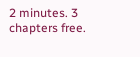2 minutes. 3 chapters free.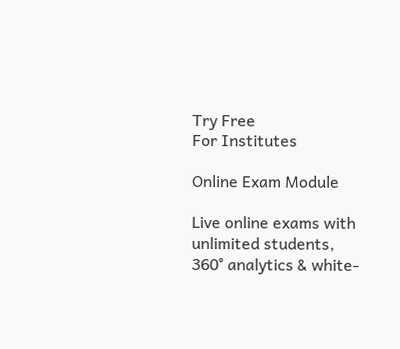Try Free
For Institutes

Online Exam Module

Live online exams with unlimited students, 360° analytics & white-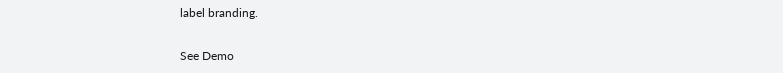label branding.

See Demo